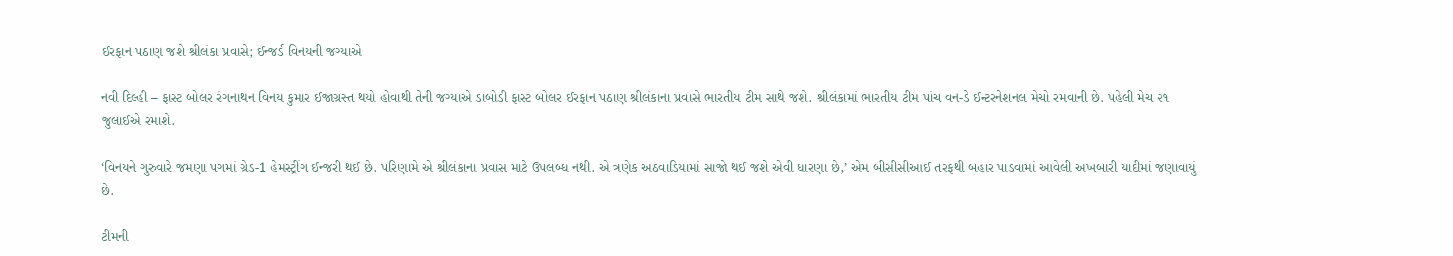ઈરફાન પઠાણ જશે શ્રીલંકા પ્રવાસે; ઈન્જર્ડ વિનયની જગ્યાએ

નવી દિલ્હી – ફાસ્ટ બોલર રંગનાથન વિનય કુમાર ઈજાગ્રસ્ત થયો હોવાથી તેની જગ્યાએ ડાબોડી ફાસ્ટ બોલર ઈરફાન પઠાણ શ્રીલંકાના પ્રવાસે ભારતીય ટીમ સાથે જશે. શ્રીલંકામાં ભારતીય ટીમ પાંચ વન-ડે ઈન્ટરનેશનલ મેચો રમવાની છે. પહેલી મેચ ૨૧ જુલાઈએ રમાશે.

‘વિનયને ગુરુવારે જમણા પગમાં ગ્રેડ-1 હેમસ્ટ્રીંગ ઈન્જરી થઈ છે. પરિણામે એ શ્રીલંકાના પ્રવાસ માટે ઉપલબ્ધ નથી. એ ત્રણેક અઠવાડિયામાં સાજો થઈ જશે એવી ધારણા છે,’ એમ બીસીસીઆઈ તરફથી બહાર પાડવામાં આવેલી અખબારી યાદીમાં જણાવાયું છે.

ટીમની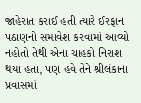જાહેરાત કરાઈ હતી ત્યારે ઈરફાન પઠાણનો સમાવેશ કરવામાં આવ્યો નહોતો તેથી એના ચાહકો નિરાશ થયા હતા, પણ હવે તેને શ્રીલંકાના પ્રવાસમાં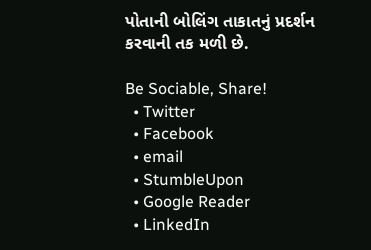પોતાની બોલિંગ તાકાતનું પ્રદર્શન કરવાની તક મળી છે.

Be Sociable, Share!
  • Twitter
  • Facebook
  • email
  • StumbleUpon
  • Google Reader
  • LinkedIn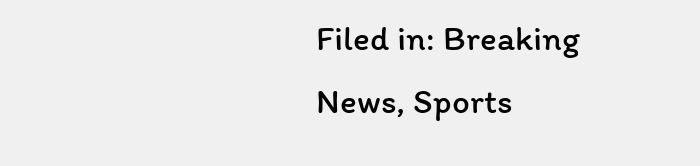Filed in: Breaking News, Sports